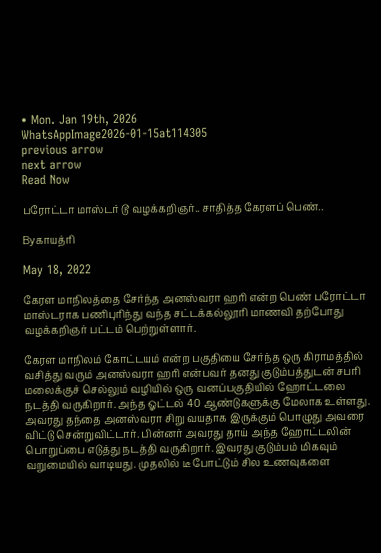• Mon. Jan 19th, 2026
WhatsAppImage2026-01-15at114305
previous arrow
next arrow
Read Now

பரோட்டா மாஸ்டர் டூ வழக்கறிஞர்.. சாதித்த கேரளப் பெண்..

Byகாயத்ரி

May 18, 2022

கேரள மாநிலத்தை சேர்ந்த அனஸ்வரா ஹரி என்ற பெண் பரோட்டா மாஸ்டராக பணிபுரிந்து வந்த சட்டக்கல்லூரி மாணவி தற்போது வழக்கறிஞர் பட்டம் பெற்றுள்ளார்.

கேரள மாநிலம் கோட்டயம் என்ற பகுதியை சேர்ந்த ஒரு கிராமத்தில் வசித்து வரும் அனஸ்வரா ஹரி என்பவர் தனது குடும்பத்துடன் சபரி மலைக்குச் செல்லும் வழியில் ஒரு வனப்பகுதியில் ஹோட்டலை நடத்தி வருகிறார். அந்த ஓட்டல் 40 ஆண்டுகளுக்கு மேலாக உள்ளது. அவரது தந்தை அனஸ்வரா சிறு வயதாக இருக்கும் பொழுது அவரை விட்டு சென்றுவிட்டார். பின்னர் அவரது தாய் அந்த ஹோட்டலின் பொறுப்பை எடுத்து நடத்தி வருகிறார். இவரது குடும்பம் மிகவும் வறுமையில் வாடியது. முதலில் டீ போட்டும் சில உணவுகளை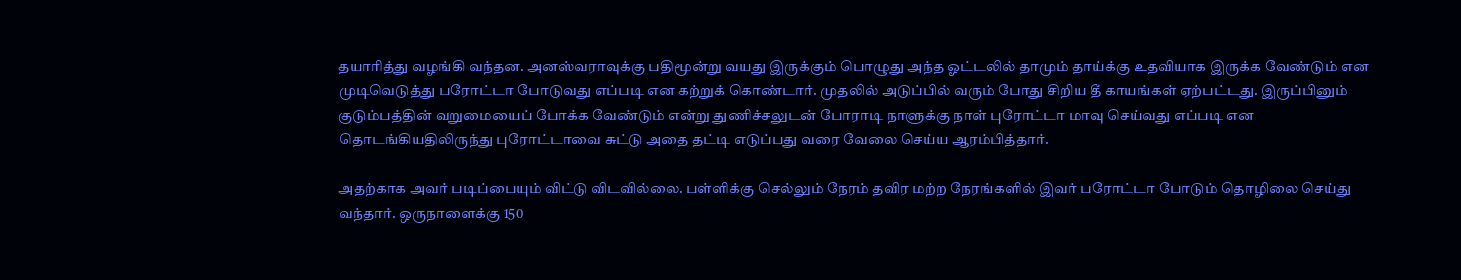தயாரித்து வழங்கி வந்தன. அனஸ்வராவுக்கு பதிமூன்று வயது இருக்கும் பொழுது அந்த ஓட்டலில் தாமும் தாய்க்கு உதவியாக இருக்க வேண்டும் என முடிவெடுத்து பரோட்டா போடுவது எப்படி என கற்றுக் கொண்டார். முதலில் அடுப்பில் வரும் போது சிறிய தீ காயங்கள் ஏற்பட்டது. இருப்பினும் குடும்பத்தின் வறுமையைப் போக்க வேண்டும் என்று துணிச்சலுடன் போராடி நாளுக்கு நாள் புரோட்டா மாவு செய்வது எப்படி என தொடங்கியதிலிருந்து புரோட்டாவை சுட்டு அதை தட்டி எடுப்பது வரை வேலை செய்ய ஆரம்பித்தார்.

அதற்காக அவர் படிப்பையும் விட்டு விடவில்லை. பள்ளிக்கு செல்லும் நேரம் தவிர மற்ற நேரங்களில் இவர் பரோட்டா போடும் தொழிலை செய்து வந்தார். ஒருநாளைக்கு 150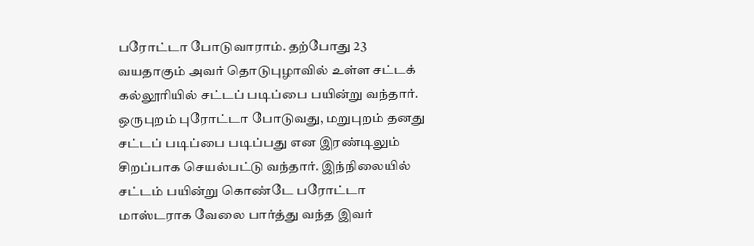பரோட்டா போடுவாராம். தற்போது 23 வயதாகும் அவர் தொடுபுழாவில் உள்ள சட்டக் கல்லூரியில் சட்டப் படிப்பை பயின்று வந்தார். ஒருபுறம் புரோட்டா போடுவது, மறுபுறம் தனது சட்டப் படிப்பை படிப்பது என இரண்டிலும் சிறப்பாக செயல்பட்டு வந்தார். இந்நிலையில் சட்டம் பயின்று கொண்டே பரோட்டா மாஸ்டராக வேலை பார்த்து வந்த இவர்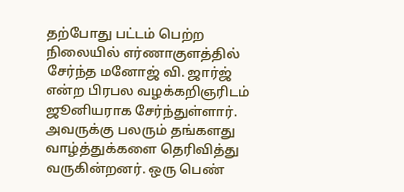தற்போது பட்டம் பெற்ற நிலையில் எர்ணாகுளத்தில் சேர்ந்த மனோஜ் வி. ஜார்ஜ் என்ற பிரபல வழக்கறிஞரிடம் ஜூனியராக சேர்ந்துள்ளார். அவருக்கு பலரும் தங்களது வாழ்த்துக்களை தெரிவித்து வருகின்றனர். ஒரு பெண்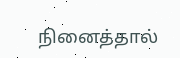நினைத்தால்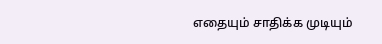எதையும் சாதிக்க முடியும்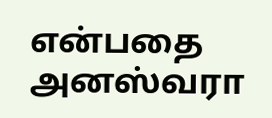என்பதை அனஸ்வரா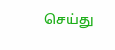செய்து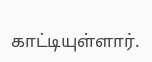காட்டியுள்ளார்.